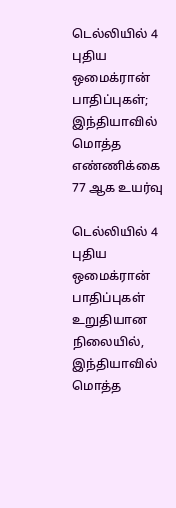டெல்லியில் 4 புதிய ஒமைக்ரான் பாதிப்புகள்; இந்தியாவில் மொத்த எண்ணிக்கை 77 ஆக உயர்வு

டெல்லியில் 4 புதிய ஒமைக்ரான் பாதிப்புகள் உறுதியான நிலையில், இந்தியாவில் மொத்த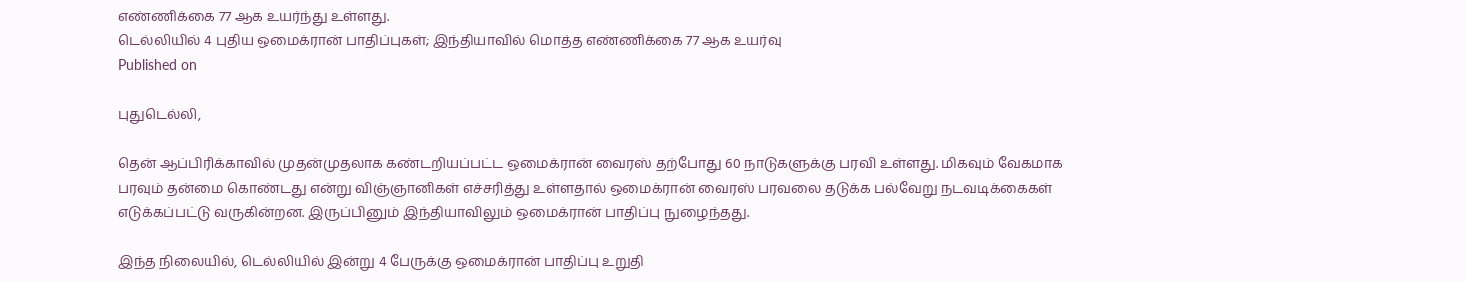எண்ணிக்கை 77 ஆக உயர்ந்து உள்ளது.
டெல்லியில் 4 புதிய ஒமைக்ரான் பாதிப்புகள்; இந்தியாவில் மொத்த எண்ணிக்கை 77 ஆக உயர்வு
Published on

புதுடெல்லி,

தென் ஆப்பிரிக்காவில் முதன்முதலாக கண்டறியப்பட்ட ஒமைக்ரான் வைரஸ் தற்போது 60 நாடுகளுக்கு பரவி உள்ளது. மிகவும் வேகமாக பரவும் தன்மை கொண்டது என்று விஞ்ஞானிகள் எச்சரித்து உள்ளதால் ஒமைக்ரான் வைரஸ் பரவலை தடுக்க பல்வேறு நடவடிக்கைகள் எடுக்கப்பட்டு வருகின்றன. இருப்பினும் இந்தியாவிலும் ஒமைக்ரான் பாதிப்பு நுழைந்தது.

இந்த நிலையில், டெல்லியில் இன்று 4 பேருக்கு ஒமைக்ரான் பாதிப்பு உறுதி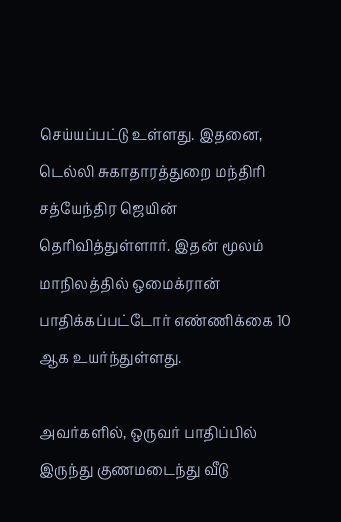செய்யப்பட்டு உள்ளது. இதனை, டெல்லி சுகாதாரத்துறை மந்திரி சத்யேந்திர ஜெயின் தெரிவித்துள்ளார். இதன் மூலம் மாநிலத்தில் ஒமைக்ரான் பாதிக்கப்பட்டோர் எண்ணிக்கை 10 ஆக உயர்ந்துள்ளது.

அவர்களில், ஒருவர் பாதிப்பில் இருந்து குணமடைந்து வீடு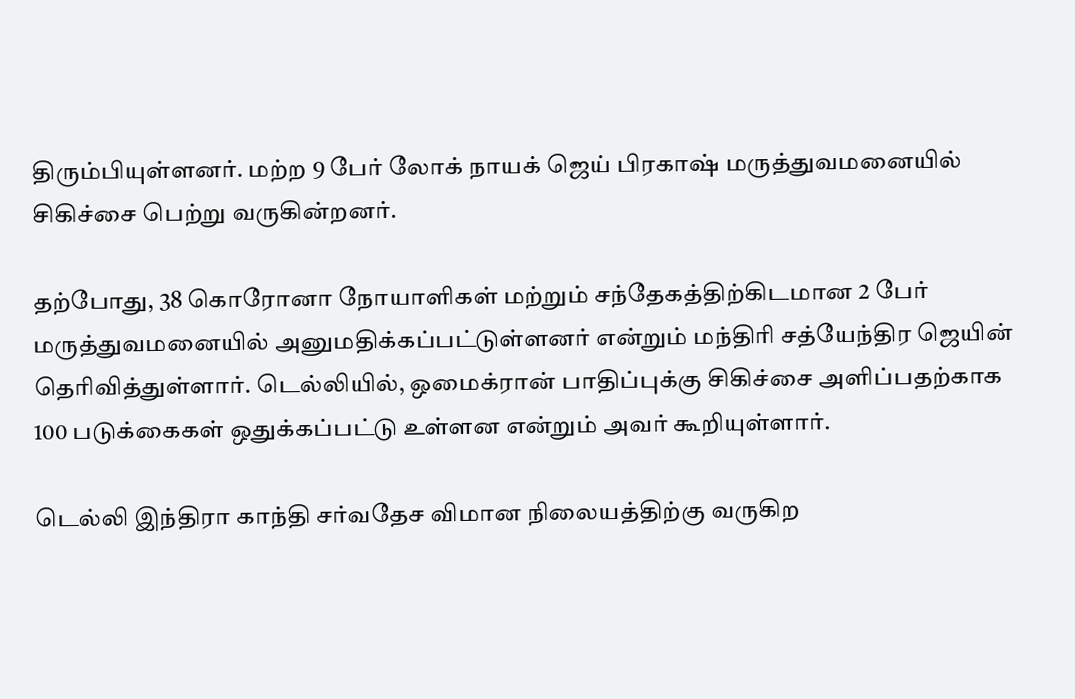திரும்பியுள்ளனர். மற்ற 9 பேர் லோக் நாயக் ஜெய் பிரகாஷ் மருத்துவமனையில் சிகிச்சை பெற்று வருகின்றனர்.

தற்போது, 38 கொரோனா நோயாளிகள் மற்றும் சந்தேகத்திற்கிடமான 2 பேர் மருத்துவமனையில் அனுமதிக்கப்பட்டுள்ளனர் என்றும் மந்திரி சத்யேந்திர ஜெயின் தெரிவித்துள்ளார். டெல்லியில், ஒமைக்ரான் பாதிப்புக்கு சிகிச்சை அளிப்பதற்காக 100 படுக்கைகள் ஒதுக்கப்பட்டு உள்ளன என்றும் அவர் கூறியுள்ளார்.

டெல்லி இந்திரா காந்தி சர்வதேச விமான நிலையத்திற்கு வருகிற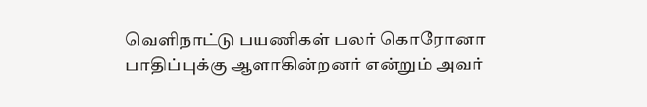வெளிநாட்டு பயணிகள் பலர் கொரோனா பாதிப்புக்கு ஆளாகின்றனர் என்றும் அவர்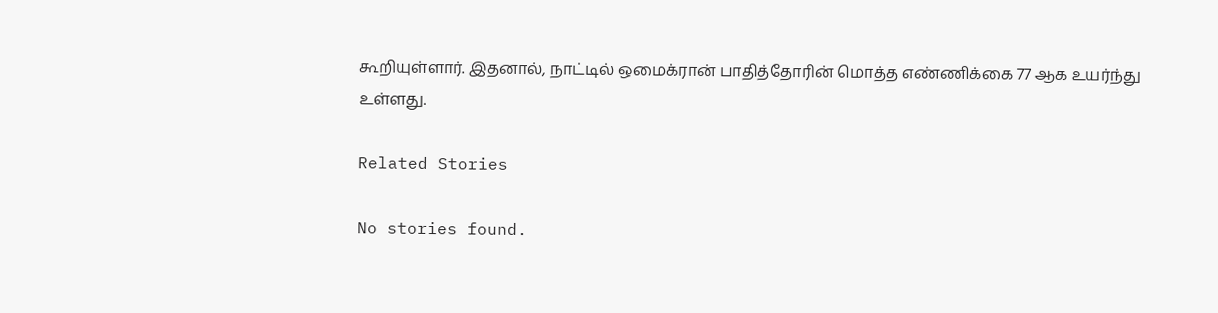கூறியுள்ளார். இதனால், நாட்டில் ஒமைக்ரான் பாதித்தோரின் மொத்த எண்ணிக்கை 77 ஆக உயர்ந்து உள்ளது.

Related Stories

No stories found.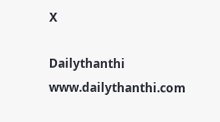X

Dailythanthi
www.dailythanthi.com